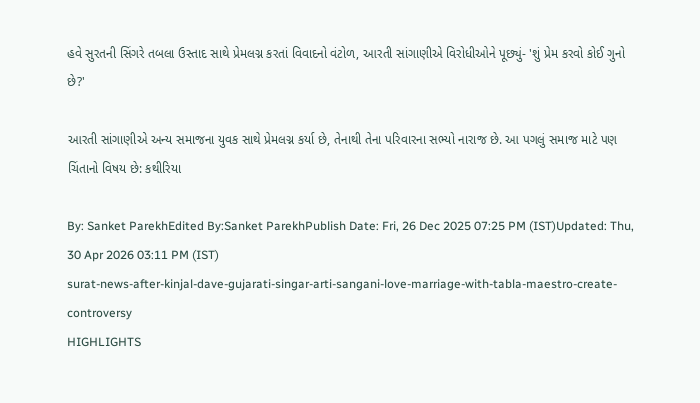હવે સુરતની સિંગરે તબલા ઉસ્તાદ સાથે પ્રેમલગ્ન કરતાં વિવાદનો વંટોળ, આરતી સાંગાણીએ વિરોધીઓને પૂછ્યું- 'શું પ્રેમ કરવો કોઈ ગુનો છે?'

આરતી સાંગાણીએ અન્ય સમાજના યુવક સાથે પ્રેમલગ્ન કર્યા છે, તેનાથી તેના પરિવારના સભ્યો નારાજ છે. આ પગલું સમાજ માટે પણ ચિંતાનો વિષય છે: કથીરિયા

By: Sanket ParekhEdited By:Sanket ParekhPublish Date: Fri, 26 Dec 2025 07:25 PM (IST)Updated: Thu, 30 Apr 2026 03:11 PM (IST)
surat-news-after-kinjal-dave-gujarati-singar-arti-sangani-love-marriage-with-tabla-maestro-create-controversy
HIGHLIGHTS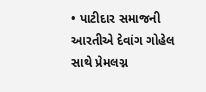• પાટીદાર સમાજની આરતીએ દેવાંગ ગોહેલ સાથે પ્રેમલગ્ન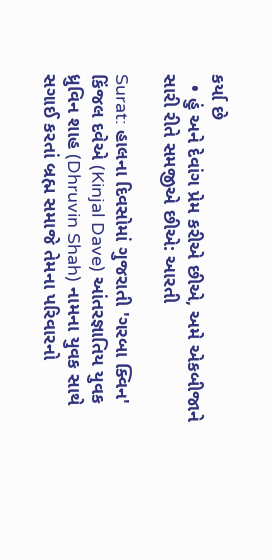કર્યા છે
  • હું અને દેવાંગ પ્રેમ કરીએ છીએ, અમે એકબીજાને સારી રીતે સમજીએ છીએ: આરતી

Surat: હાલના દિવસોમાં ગુજરાતી 'ગરબા ક્વિન' કિંજલ દવેએ (Kinjal Dave) આંતરજ્ઞાતિય યુવક ધ્રુવિન શાહ (Dhruvin Shah) નામના યુવક સાથે સગાઈ કરતાં બ્રહ્મ સમાજે તેમના પરિવારનો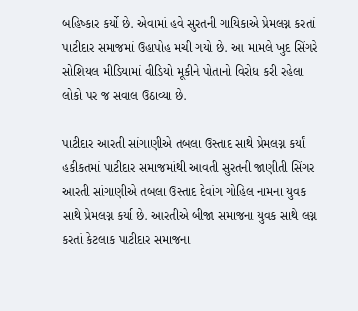બહિષ્કાર કર્યો છે. એવામાં હવે સુરતની ગાયિકાએ પ્રેમલગ્ન કરતાં પાટીદાર સમાજમાં ઉહાપોહ મચી ગયો છે. આ મામલે ખુદ સિંગરે સોશિયલ મીડિયામાં વીડિયો મૂકીને પોતાનો વિરોધ કરી રહેલા લોકો પર જ સવાલ ઉઠાવ્યા છે.

પાટીદાર આરતી સાંગાણીએ તબલા ઉસ્તાદ સાથે પ્રેમલગ્ન કર્યાં
હકીકતમાં પાટીદાર સમાજમાંથી આવતી સુરતની જાણીતી સિંગર આરતી સાંગાણીએ તબલા ઉસ્તાદ દેવાંગ ગોહિલ નામના યુવક સાથે પ્રેમલગ્ન કર્યા છે. આરતીએ બીજા સમાજના યુવક સાથે લગ્ન કરતાં કેટલાક પાટીદાર સમાજના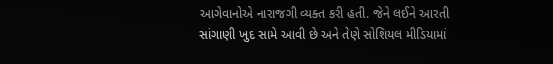આગેવાનોએ નારાજગી વ્યક્ત કરી હતી. જેને લઈને આરતી સાંગાણી ખુદ સામે આવી છે અને તેણે સોશિયલ મીડિયામાં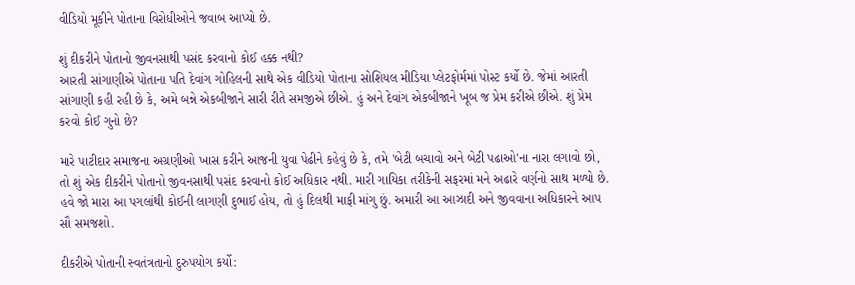વીડિયો મૂકીને પોતાના વિરોધીઓને જવાબ આપ્યો છે.

શું દીકરીને પોતાનો જીવનસાથી પસંદ કરવાનો કોઈ હક્ક નથી?
આરતી સાંગાણીએ પોતાના પતિ દેવાંગ ગોહિલની સાથે એક વીડિયો પોતાના સોશિયલ મીડિયા પ્લેટફોર્મમાં પોસ્ટ કર્યો છે. જેમાં આરતી સાંગાણી કહી રહી છે કે, અમે બન્ને એકબીજાને સારી રીતે સમજીએ છીએ. હું અને દેવાંગ એકબીજાને ખૂબ જ પ્રેમ કરીએ છીએ. શું પ્રેમ કરવો કોઈ ગુનો છે?

મારે પાટીદાર સમાજના અગ્રણીઓ ખાસ કરીને આજની યુવા પેઢીને કહેવું છે કે, તમે 'બેટી બચાવો અને બેટી પઢાઓ'ના નારા લગાવો છો, તો શું એક દીકરીને પોતાનો જીવનસાથી પસંદ કરવાનો કોઈ અધિકાર નથી. મારી ગાયિકા તરીકેની સફરમાં મને અઢારે વર્ણનો સાથ મળ્યો છે. હવે જો મારા આ પગલાંથી કોઈની લાગણી દુભાઈ હોય, તો હું દિલથી માફી માંગુ છું. અમારી આ આઝાદી અને જીવવાના અધિકારને આપ સૌ સમજશો.

દીકરીએ પોતાની સ્વતંત્રતાનો દુરુપયોગ કર્યો: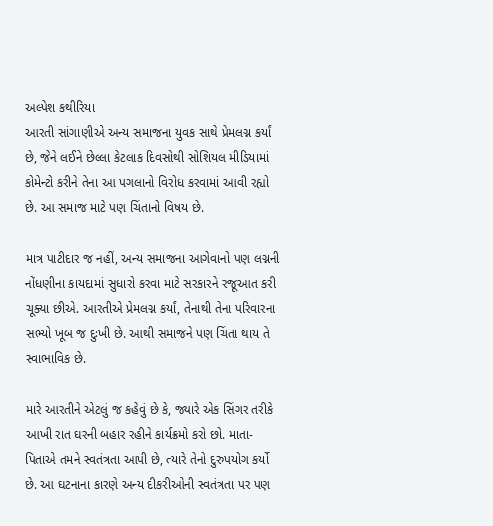અલ્પેશ કથીરિયા
આરતી સાંગાણીએ અન્ય સમાજના યુવક સાથે પ્રેમલગ્ન કર્યાં છે, જેને લઈને છેલ્લા કેટલાક દિવસોથી સોશિયલ મીડિયામાં કોમેન્ટો કરીને તેના આ પગલાનો વિરોધ કરવામાં આવી રહ્યો છે. આ સમાજ માટે પણ ચિંતાનો વિષય છે.

માત્ર પાટીદાર જ નહીં, અન્ય સમાજના આગેવાનો પણ લગ્નની નોંધણીના કાયદામાં સુધારો કરવા માટે સરકારને રજૂઆત કરી ચૂક્યા છીએ. આરતીએ પ્રેમલગ્ન કર્યાં, તેનાથી તેના પરિવારના સભ્યો ખૂબ જ દુઃખી છે. આથી સમાજને પણ ચિંતા થાય તે સ્વાભાવિક છે.

મારે આરતીને એટલું જ કહેવું છે કે, જ્યારે એક સિંગર તરીકે આખી રાત ઘરની બહાર રહીને કાર્યક્રમો કરો છો. માતા-પિતાએ તમને સ્વતંત્રતા આપી છે, ત્યારે તેનો દુરુપયોગ કર્યો છે. આ ઘટનાના કારણે અન્ય દીકરીઓની સ્વતંત્રતા પર પણ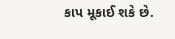કાપ મૂકાઈ શકે છે.